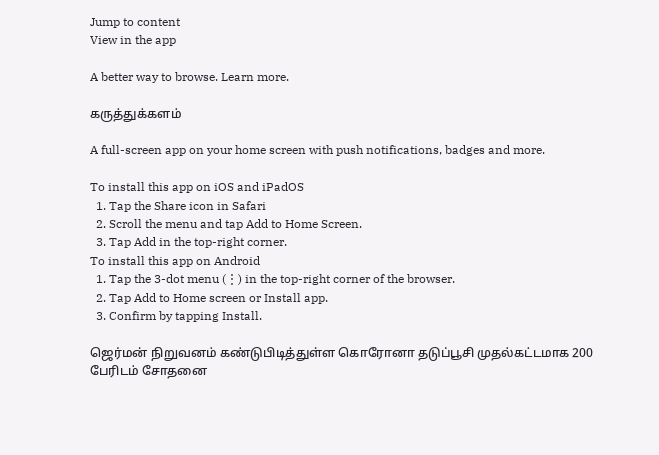Jump to content
View in the app

A better way to browse. Learn more.

கருத்துக்களம்

A full-screen app on your home screen with push notifications, badges and more.

To install this app on iOS and iPadOS
  1. Tap the Share icon in Safari
  2. Scroll the menu and tap Add to Home Screen.
  3. Tap Add in the top-right corner.
To install this app on Android
  1. Tap the 3-dot menu (⋮) in the top-right corner of the browser.
  2. Tap Add to Home screen or Install app.
  3. Confirm by tapping Install.

ஜெர்மன் நிறுவனம் கண்டுபிடித்துள்ள கொரோனா தடுப்பூசி முதல்கட்டமாக 200 பேரிடம் சோதனை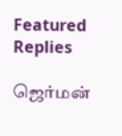Featured Replies

ஜெர்மன்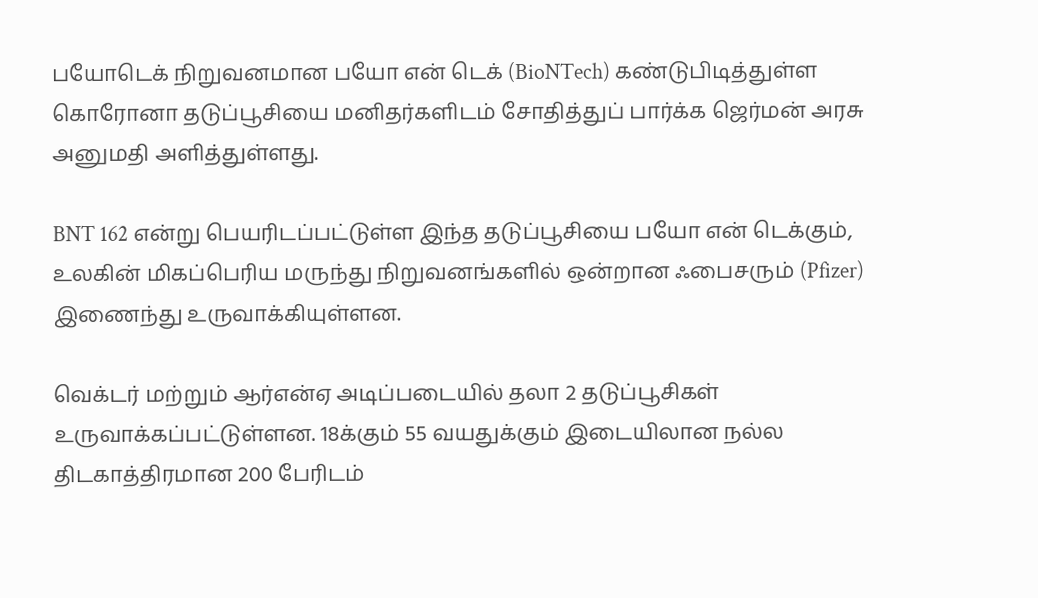பயோடெக் நிறுவனமான பயோ என் டெக் (BioNTech) கண்டுபிடித்துள்ள கொரோனா தடுப்பூசியை மனிதர்களிடம் சோதித்துப் பார்க்க ஜெர்மன் அரசு அனுமதி அளித்துள்ளது.

BNT 162 என்று பெயரிடப்பட்டுள்ள இந்த தடுப்பூசியை பயோ என் டெக்கும், உலகின் மிகப்பெரிய மருந்து நிறுவனங்களில் ஒன்றான ஃபைசரும் (Pfizer) இணைந்து உருவாக்கியுள்ளன.

வெக்டர் மற்றும் ஆர்என்ஏ அடிப்படையில் தலா 2 தடுப்பூசிகள் உருவாக்கப்பட்டுள்ளன. 18க்கும் 55 வயதுக்கும் இடையிலான நல்ல திடகாத்திரமான 200 பேரிடம்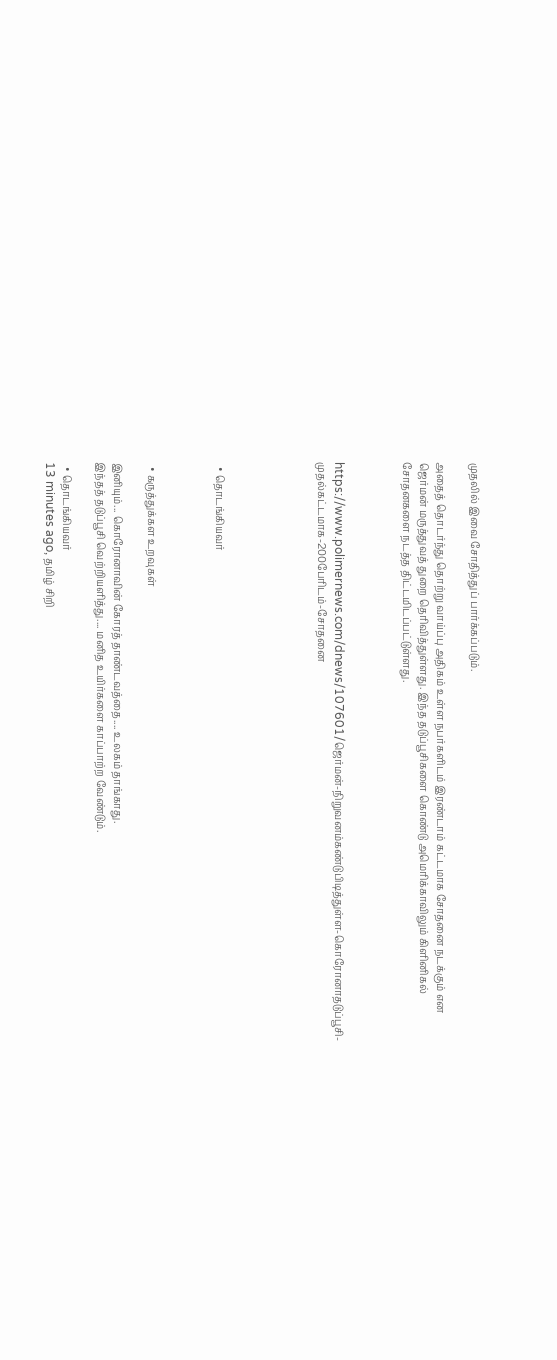முதலில் இவை சோதித்துப் பார்க்கப்படும்.

அதைத் தொடர்ந்து தொற்று வாய்ப்பு அதிகம் உள்ள நபர்களிடம் இரண்டாம் கட்டமாக சோதனை நடக்கும் என ஜெர்மன் மருத்துவத் துறை தெரிவித்துள்ளது. இந்த தடுப்பூசிகளை கொண்டு அமெரிக்காவிலும் கிளினிகல் சோதனகளை நடத்த திட்டமிடப்பட்டுள்ளது.



https://www.polimernews.com/dnews/107601/ஜெர்மன்-நிறுவனம்கண்டுபிடித்துள்ள-கொரோனாதடுப்பூசி-முதல்கட்டமாக-200பேரிடம்-சோதனை





  • தொடங்கியவர்



  • கருத்துக்கள உறவுகள்

இனியும்... கொரோனாவின் கோரத் தாண்டவத்தை.... உலகம் தாங்காது.
இந்தத் தடுப்பூசி வெற்றியளித்து.... மனித உயிர்களை காப்பாற்ற வேண்டும்.

  • தொடங்கியவர்
13 minutes ago, தமிழ் சிறி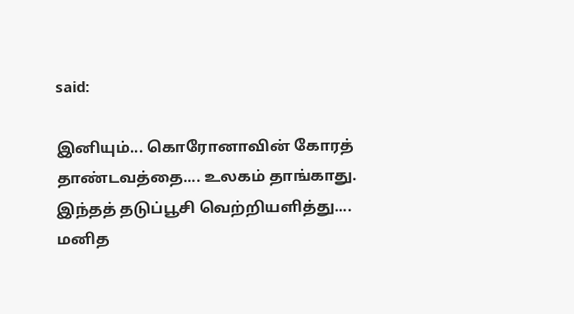said:

இனியும்... கொரோனாவின் கோரத் தாண்டவத்தை.... உலகம் தாங்காது.
இந்தத் தடுப்பூசி வெற்றியளித்து.... மனித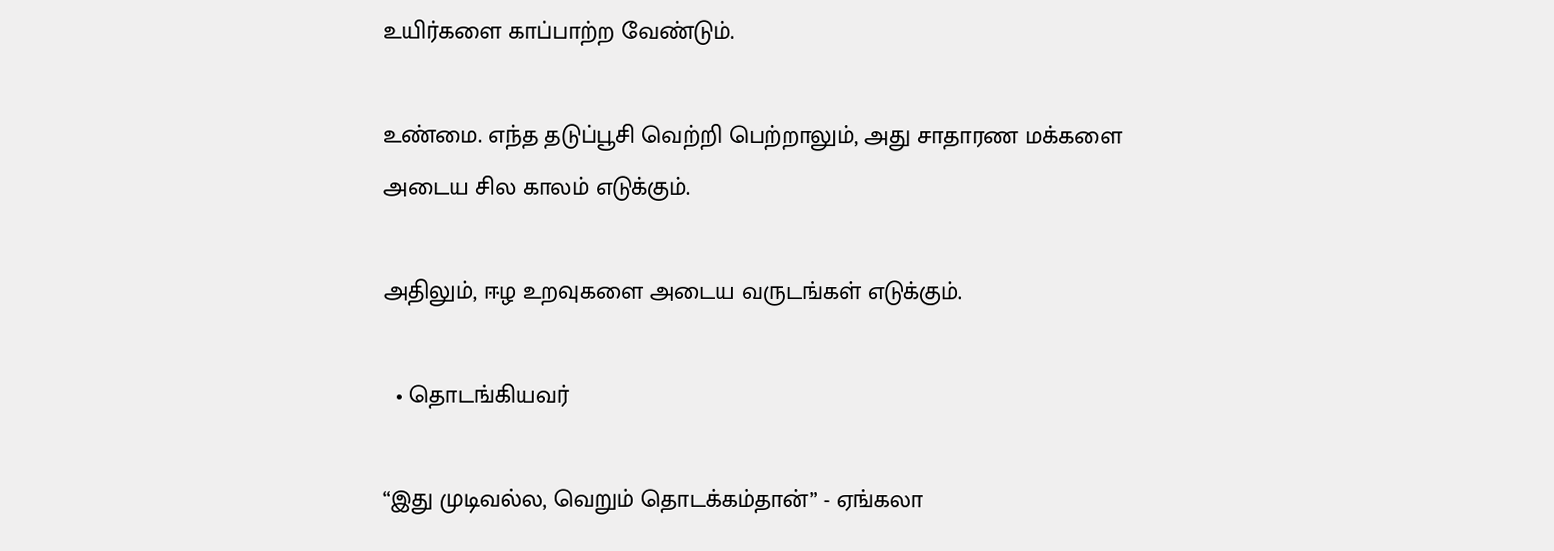உயிர்களை காப்பாற்ற வேண்டும்.

உண்மை. எந்த தடுப்பூசி வெற்றி பெற்றாலும், அது சாதாரண மக்களை அடைய சில காலம் எடுக்கும்.

அதிலும், ஈழ உறவுகளை அடைய வருடங்கள் எடுக்கும்.

  • தொடங்கியவர்

“இது முடிவல்ல, வெறும் தொடக்கம்தான்” - ஏங்கலா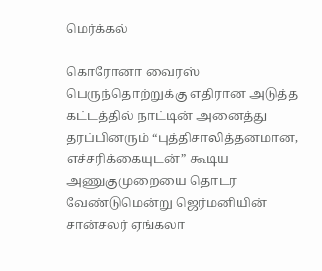மெர்க்கல்

கொரோனா வைரஸ் பெருந்தொற்றுக்கு எதிரான அடுத்த கட்டத்தில் நாட்டின் அனைத்து தரப்பினரும் “புத்திசாலித்தனமான, எச்சரிக்கையுடன்” கூடிய அணுகுமுறையை தொடர வேண்டுமென்று ஜெர்மனியின் சான்சலர் ஏங்கலா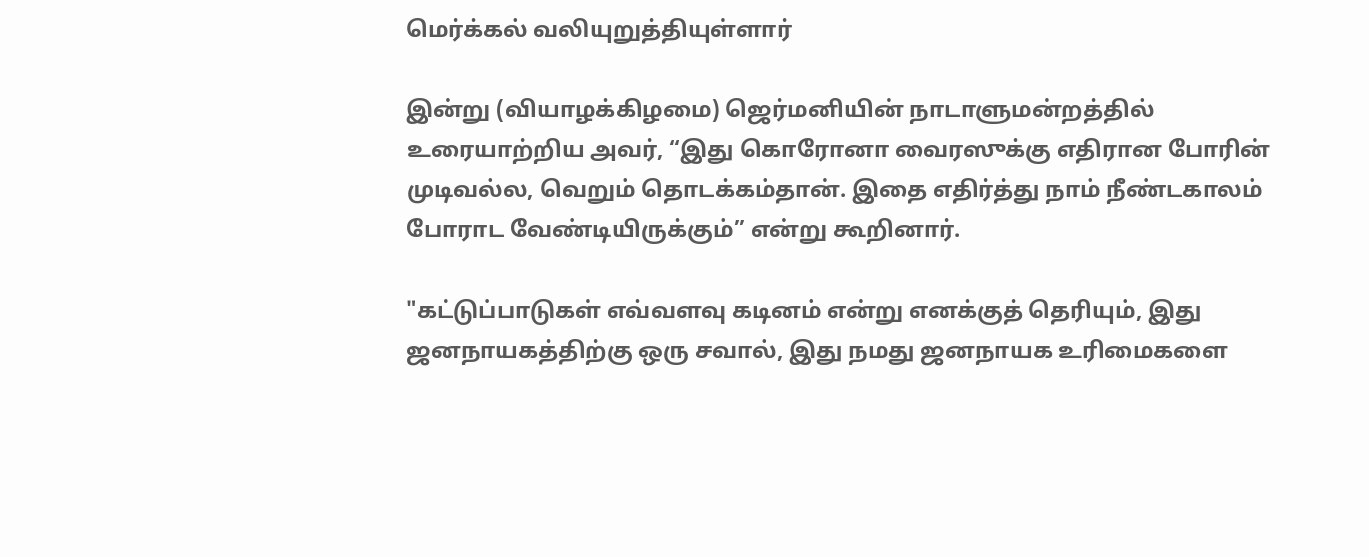மெர்க்கல் வலியுறுத்தியுள்ளார்

இன்று (வியாழக்கிழமை) ஜெர்மனியின் நாடாளுமன்றத்தில் உரையாற்றிய அவர், “இது கொரோனா வைரஸுக்கு எதிரான போரின் முடிவல்ல, வெறும் தொடக்கம்தான். இதை எதிர்த்து நாம் நீண்டகாலம் போராட வேண்டியிருக்கும்” என்று கூறினார்.

"கட்டுப்பாடுகள் எவ்வளவு கடினம் என்று எனக்குத் தெரியும், இது ஜனநாயகத்திற்கு ஒரு சவால், இது நமது ஜனநாயக உரிமைகளை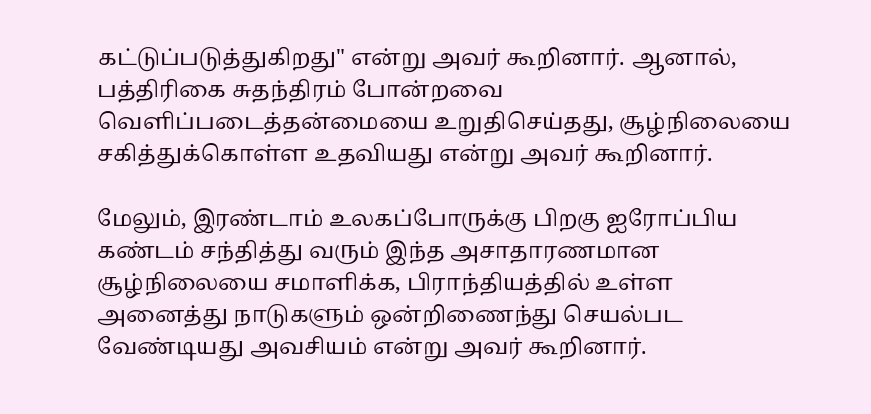கட்டுப்படுத்துகிறது" என்று அவர் கூறினார். ஆனால், பத்திரிகை சுதந்திரம் போன்றவை வெளிப்படைத்தன்மையை உறுதிசெய்தது, சூழ்நிலையை சகித்துக்கொள்ள உதவியது என்று அவர் கூறினார்.

மேலும், இரண்டாம் உலகப்போருக்கு பிறகு ஐரோப்பிய கண்டம் சந்தித்து வரும் இந்த அசாதாரணமான சூழ்நிலையை சமாளிக்க, பிராந்தியத்தில் உள்ள அனைத்து நாடுகளும் ஒன்றிணைந்து செயல்பட வேண்டியது அவசியம் என்று அவர் கூறினார்.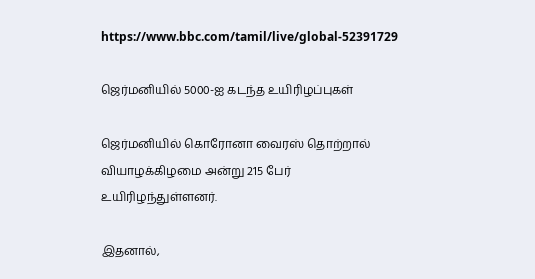https://www.bbc.com/tamil/live/global-52391729

ஜெர்மனியில் 5000-ஐ கடந்த உயிரிழப்புகள்

ஜெர்மனியில் கொரோனா வைரஸ் தொற்றால் வியாழக்கிழமை அன்று 215 பேர் உயிரிழந்துள்ளனர்.

இதனால்,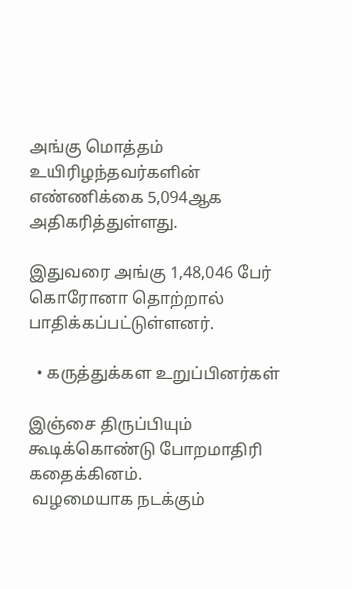அங்கு மொத்தம் உயிரிழந்தவர்களின் எண்ணிக்கை 5,094ஆக அதிகரித்துள்ளது.

இதுவரை அங்கு 1,48,046 பேர் கொரோனா தொற்றால் பாதிக்கப்பட்டுள்ளனர்.

  • கருத்துக்கள உறுப்பினர்கள்

இஞ்சை திருப்பியும் கூடிக்கொண்டு போறமாதிரி கதைக்கினம்.
 வழமையாக நடக்கும்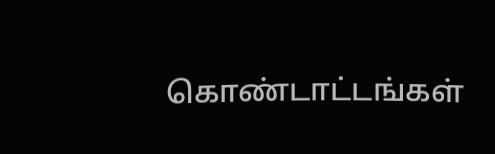கொண்டாட்டங்கள்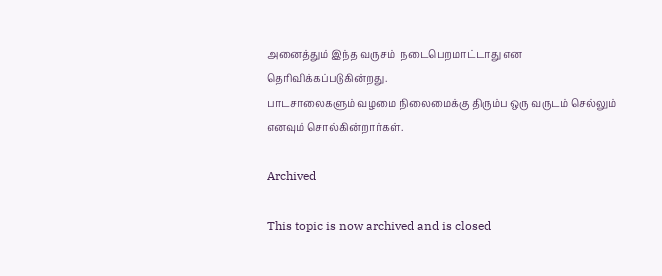அனைத்தும் இந்த வருசம்  நடைபெறமாட்டாது என தெரிவிக்கப்படுகின்றது.
பாடசாலைகளும் வழமை நிலைமைக்கு திரும்ப ஒரு வருடம் செல்லும் எனவும் சொல்கின்றார்கள்.

Archived

This topic is now archived and is closed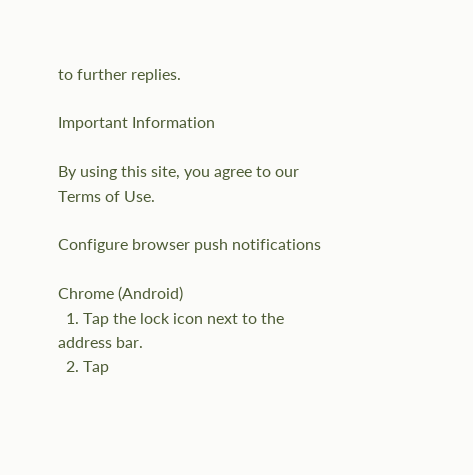to further replies.

Important Information

By using this site, you agree to our Terms of Use.

Configure browser push notifications

Chrome (Android)
  1. Tap the lock icon next to the address bar.
  2. Tap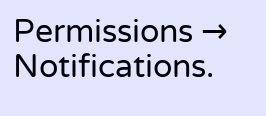Permissions → Notifications.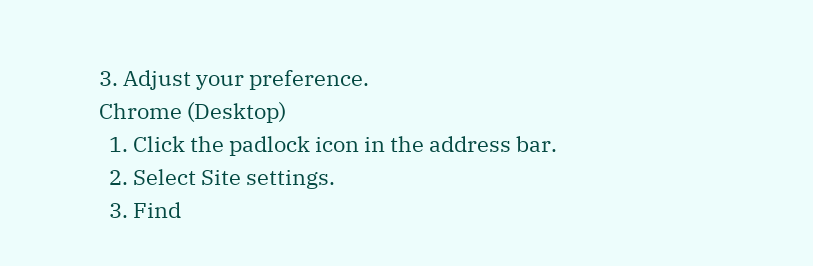3. Adjust your preference.
Chrome (Desktop)
  1. Click the padlock icon in the address bar.
  2. Select Site settings.
  3. Find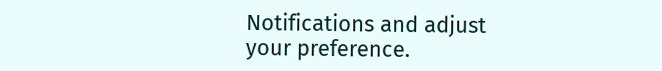Notifications and adjust your preference.